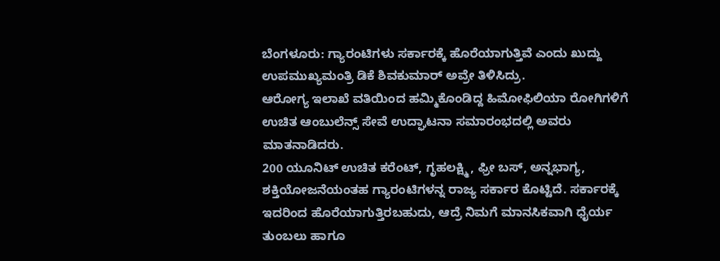ಬೆಂಗಳೂರು: ಗ್ಯಾರಂಟಿಗಳು ಸರ್ಕಾರಕ್ಕೆ ಹೊರೆಯಾಗುತ್ತಿವೆ ಎಂದು ಖುದ್ದು ಉಪಮುಖ್ಯಮಂತ್ರಿ ಡಿಕೆ ಶಿವಕುಮಾರ್ ಅವ್ರೇ ತಿಳಿಸಿದ್ರು.
ಆರೋಗ್ಯ ಇಲಾಖೆ ವತಿಯಿಂದ ಹಮ್ಮಿಕೊಂಡಿದ್ದ ಹಿಮೋಫಿಲಿಯಾ ರೋಗಿಗಳಿಗೆ ಉಚಿತ ಆಂಬುಲೆನ್ಸ್ ಸೇವೆ ಉದ್ಘಾಟನಾ ಸಮಾರಂಭದಲ್ಲಿ ಅವರು ಮಾತನಾಡಿದರು.
200 ಯೂನಿಟ್ ಉಚಿತ ಕರೆಂಟ್, ಗೃಹಲಕ್ಷ್ಮಿ, ಫ್ರೀ ಬಸ್, ಅನ್ನಭಾಗ್ಯ, ಶಕ್ತಿಯೋಜನೆಯಂತಹ ಗ್ಯಾರಂಟಿಗಳನ್ನ ರಾಜ್ಯ ಸರ್ಕಾರ ಕೊಟ್ಟಿದೆ. ಸರ್ಕಾರಕ್ಕೆ ಇದರಿಂದ ಹೊರೆಯಾಗುತ್ತಿರಬಹುದು, ಆದ್ರೆ ನಿಮಗೆ ಮಾನಸಿಕವಾಗಿ ಧೈರ್ಯ ತುಂಬಲು ಹಾಗೂ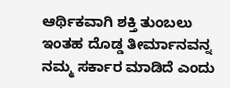ಆರ್ಥಿಕವಾಗಿ ಶಕ್ತಿ ತುಂಬಲು ಇಂತಹ ದೊಡ್ಡ ತೀರ್ಮಾನವನ್ನ ನಮ್ಮ ಸರ್ಕಾರ ಮಾಡಿದೆ ಎಂದು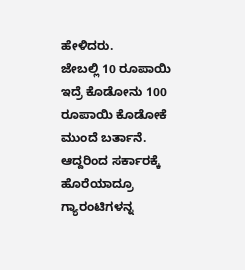ಹೇಳಿದರು.
ಜೇಬಲ್ಲಿ 10 ರೂಪಾಯಿ ಇದ್ರೆ ಕೊಡೋನು 100 ರೂಪಾಯಿ ಕೊಡೋಕೆ ಮುಂದೆ ಬರ್ತಾನೆ. ಆದ್ದರಿಂದ ಸರ್ಕಾರಕ್ಕೆ ಹೊರೆಯಾದ್ರೂ ಗ್ಯಾರಂಟಿಗಳನ್ನ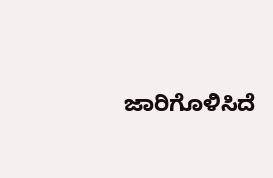ಜಾರಿಗೊಳಿಸಿದೆ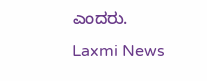ಎಂದರು.
Laxmi News